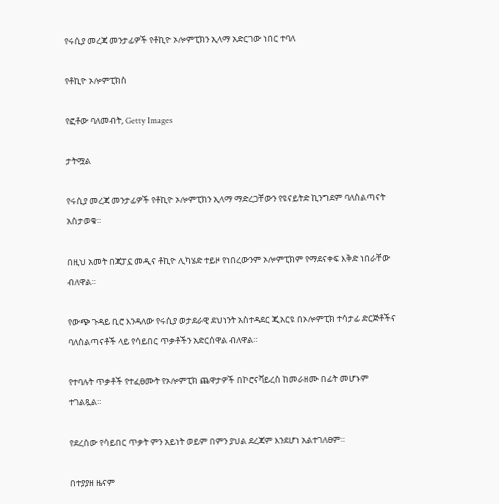የሩሲያ መረጃ መንታፊዎች የቶኪዮ ኦሎምፒክን ኢላማ አድርገው ነበር ተባለ

የቶኪዮ ኦሎምፒክስ

የፎቶው ባለመብት, Getty Images

ታትሟል

የሩሲያ መረጃ መንታፊዎች የቶኪዮ ኦሎምፒክን ኢላማ ማድረጋቸውን የዩናይትድ ኪንግደም ባለስልጣናት አስታወቁ።

በዚህ አመት በጃፓኗ መዲና ቶኪዮ ሊካሄድ ተይዞ የነበረውንም ኦሎምፒክም የማደናቀፍ እቅድ ነበራቸው ብለዋል።

የውጭ ጉዳይ ቢሮ እንዳለው የሩሲያ ወታደራዊ ደህነንት አስተዳደር ጂአርዩ በኦሎምፒክ ተሳታፊ ድርጅቶችና ባለስልጣናቶች ላይ የሳይበር ጥቃቶችን አድርሰዋል ብለዋል።

የተባሉት ጥቃቶች የተፈፀሙት የኦሎምፒክ ጨዋታዎች በኮሮናቫይረስ ከመራዘሙ በፊት መሆኑም ተገልጿል።

የደረሰው የሳይበር ጥቃት ምን አይነት ወይም በምን ያህል ደረጃም እንደሆነ አልተገለፀም።

በተያያዘ ዜናም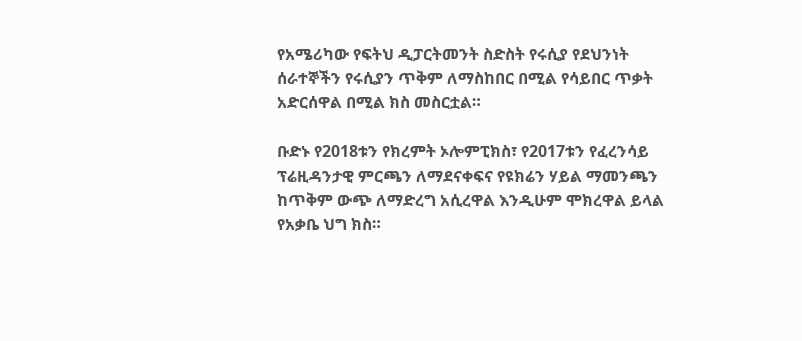የአሜሪካው የፍትህ ዲፓርትመንት ስድስት የሩሲያ የደህንነት ሰራተኞችን የሩሲያን ጥቅም ለማስከበር በሚል የሳይበር ጥቃት አድርሰዋል በሚል ክስ መስርቷል።

ቡድኑ የ2018ቱን የክረምት ኦሎምፒክስ፣ የ2017ቱን የፈረንሳይ ፕሬዚዳንታዊ ምርጫን ለማደናቀፍና የዩክሬን ሃይል ማመንጫን ከጥቅም ውጭ ለማድረግ አሲረዋል እንዲሁም ሞክረዋል ይላል የአቃቤ ህግ ክስ።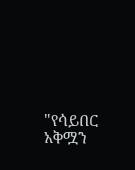"የሳይበር አቅሟን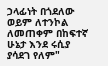ኃላፊነት በጎደለው ወይም ለተንኮል ለመጠቀም በከፍተኛ ሁኔታ እንደ ሩሲያ ያሳደገ የለም"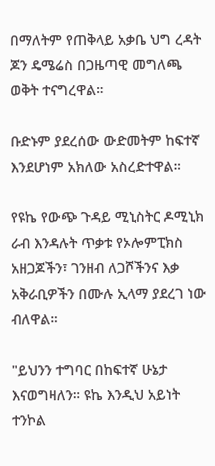በማለትም የጠቅላይ አቃቤ ህግ ረዳት ጆን ዴሜሬስ በጋዜጣዊ መግለጫ ወቅት ተናግረዋል።

ቡድኑም ያደረሰው ውድመትም ከፍተኛ እንደሆነም አክለው አስረድተዋል።

የዩኬ የውጭ ጉዳይ ሚኒስትር ዶሚኒክ ራብ እንዳሉት ጥቃቱ የኦሎምፒክስ አዘጋጆችን፣ ገንዘብ ለጋሾችንና እቃ አቅራቢዎችን በሙሉ ኢላማ ያደረገ ነው ብለዋል።

"ይህንን ተግባር በከፍተኛ ሁኔታ እናወግዛለን። ዩኬ እንዲህ አይነት ተንኮል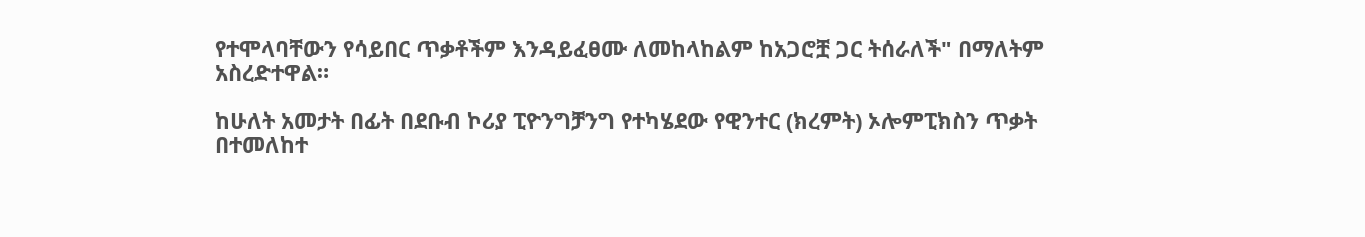የተሞላባቸውን የሳይበር ጥቃቶችም እንዳይፈፀሙ ለመከላከልም ከአጋሮቿ ጋር ትሰራለች" በማለትም አስረድተዋል።

ከሁለት አመታት በፊት በደቡብ ኮሪያ ፒዮንግቻንግ የተካሄደው የዊንተር (ክረምት) ኦሎምፒክስን ጥቃት በተመለከተ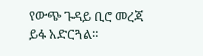የውጭ ጉዳይ ቢሮ መረጃ ይፋ አድርጓል።